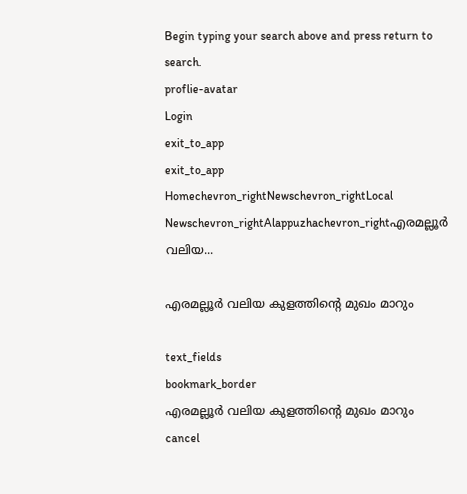Begin typing your search above and press return to search.
proflie-avatar
Login
exit_to_app
exit_to_app
Homechevron_rightNewschevron_rightLocal Newschevron_rightAlappuzhachevron_rightഎരമല്ലൂർ വലിയ...

എരമല്ലൂർ വലിയ കുളത്തിന്‍റെ മുഖം മാറും

text_fields
bookmark_border
എരമല്ലൂർ വലിയ കുളത്തിന്‍റെ മുഖം മാറും
cancel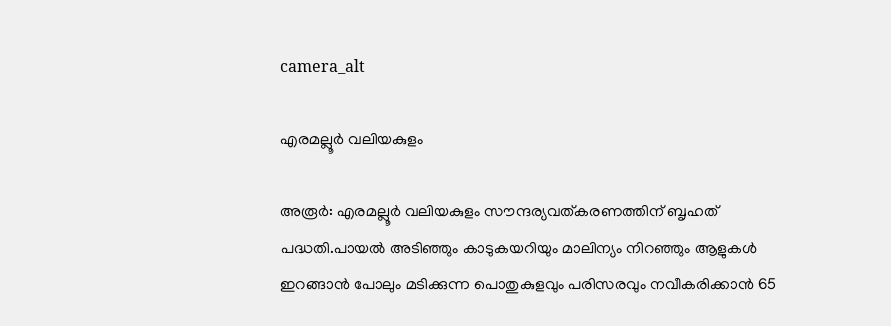camera_alt

എരമല്ലൂർ വലിയകുളം

അരൂർ: എരമല്ലൂർ വലിയകുളം സൗന്ദര്യവത്കരണത്തിന് ബൃഹത് പദ്ധതി.പായൽ അടിഞ്ഞും കാടുകയറിയും മാലിന്യം നിറഞ്ഞും ആളുകൾ ഇറങ്ങാൻ പോലും മടിക്കുന്ന പൊതുകുളവും പരിസരവും നവീകരിക്കാൻ 65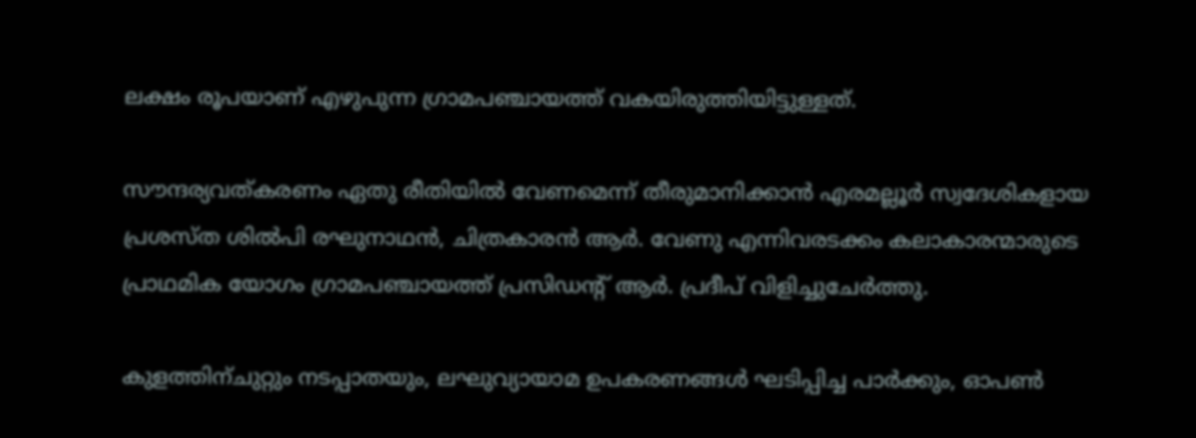ലക്ഷം രൂപയാണ് എഴുപുന്ന ഗ്രാമപഞ്ചായത്ത് വകയിരുത്തിയിട്ടുള്ളത്.

സൗന്ദര്യവത്കരണം ഏതു രീതിയിൽ വേണമെന്ന് തീരുമാനിക്കാൻ എരമല്ലൂർ സ്വദേശികളായ പ്രശസ്ത ശിൽപി രഘുനാഥൻ, ചിത്രകാരൻ ആർ. വേണു എന്നിവരടക്കം കലാകാരന്മാരുടെ പ്രാഥമിക യോഗം ഗ്രാമപഞ്ചായത്ത് പ്രസിഡന്‍റ് ആർ. പ്രദീപ് വിളിച്ചുചേർത്തു.

കുളത്തിന്ചുറ്റും നടപ്പാതയും, ലഘുവ്യായാമ ഉപകരണങ്ങൾ ഘടിപ്പിച്ച പാർക്കും, ഓപൺ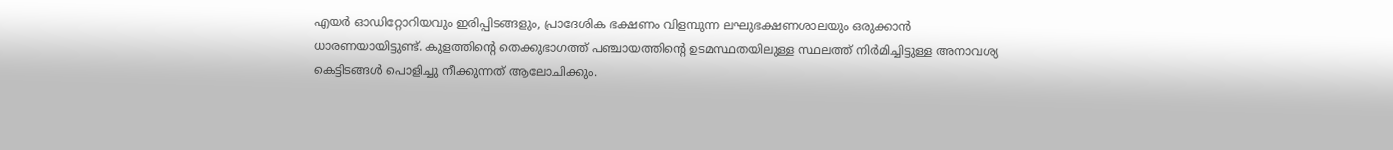എയർ ഓഡിറ്റോറിയവും ഇരിപ്പിടങ്ങളും, പ്രാദേശിക ഭക്ഷണം വിളമ്പുന്ന ലഘുഭക്ഷണശാലയും ഒരുക്കാൻ ധാരണയായിട്ടുണ്ട്. കുളത്തിന്‍റെ തെക്കുഭാഗത്ത് പഞ്ചായത്തിന്‍റെ ഉടമസ്ഥതയിലുള്ള സ്ഥലത്ത് നിർമിച്ചിട്ടുള്ള അനാവശ്യ കെട്ടിടങ്ങൾ പൊളിച്ചു നീക്കുന്നത് ആലോചിക്കും.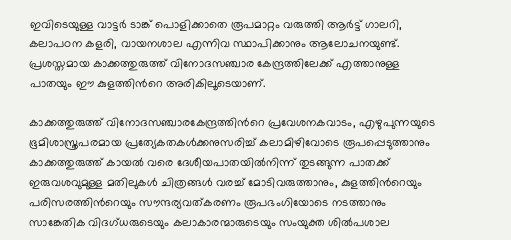ഇവിടെയുള്ള വാട്ടർ ടാങ്ക് പൊളിക്കാതെ രൂപമാറ്റം വരുത്തി ആർട്ട് ഗാലറി, കലാപഠന കളരി, വായനശാല എന്നിവ സ്ഥാപിക്കാനും ആലോചനയുണ്ട്. പ്രശസ്തമായ കാക്കത്തുരുത്ത് വിനോദസഞ്ചാര കേന്ദ്രത്തിലേക്ക് എത്താനുള്ള പാതയും ഈ കുളത്തിന്‍റെ അരികിലൂടെയാണ്.

കാക്കത്തുരുത്ത് വിനോദസഞ്ചാരകേന്ദ്രത്തിന്‍റെ പ്രവേശനകവാടം, എഴുപുന്നയുടെ ഭൂമിശാസ്ത്രപരമായ പ്രത്യേകതകൾക്കനുസരിച്ച് കലാമിഴിവോടെ രൂപപ്പെടുത്താനും കാക്കത്തുരുത്ത് കായൽ വരെ ദേശീയപാതയിൽനിന്ന് തുടങ്ങുന്ന പാതക്ക് ഇരുവശവുമുള്ള മതിലുകൾ ചിത്രങ്ങൾ വരച്ച് മോടിവരുത്താനും, കുളത്തിന്‍റെയും പരിസരത്തിന്‍റെയും സൗന്ദര്യവത്കരണം രൂപഭംഗിയോടെ നടത്താനും സാങ്കേതിക വിദഗ്ധരുടെയും കലാകാരന്മാരുടെയും സംയുക്ത ശിൽപശാല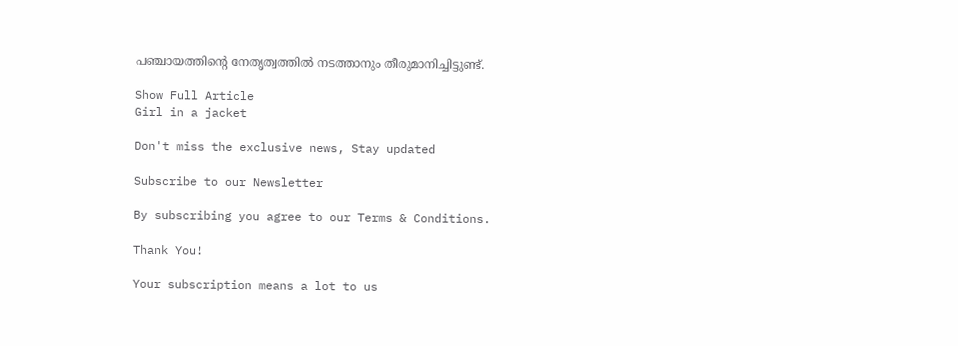പഞ്ചായത്തിന്‍റെ നേതൃത്വത്തിൽ നടത്താനും തീരുമാനിച്ചിട്ടുണ്ട്.

Show Full Article
Girl in a jacket

Don't miss the exclusive news, Stay updated

Subscribe to our Newsletter

By subscribing you agree to our Terms & Conditions.

Thank You!

Your subscription means a lot to us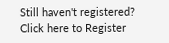Still haven't registered? Click here to Register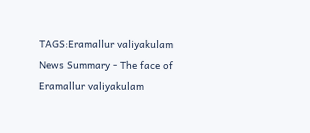TAGS:Eramallur valiyakulam
News Summary - The face of Eramallur valiyakulam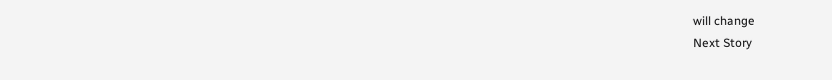will change
Next Story